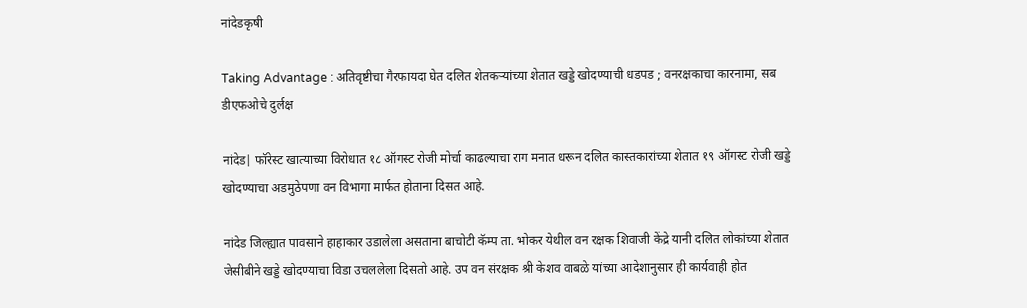नांदेडकृषी

Taking Advantage : अतिवृष्टीचा गैरफायदा घेत दलित शेतकऱ्यांच्या शेतात खड्डे खोदण्याची धडपड ; वनरक्षकाचा कारनामा, सब डीएफओचे दुर्लक्ष

नांदेड| फॉरेस्ट खात्याच्या विरोधात १८ ऑगस्ट रोजी मोर्चा काढल्याचा राग मनात धरून दलित कास्तकारांच्या शेतात १९ ऑगस्ट रोजी खड्डे खोदण्याचा अडमुठेपणा वन विभागा मार्फत होताना दिसत आहे.

नांदेड जिल्ह्यात पावसाने हाहाकार उडालेला असताना बाचोटी कॅम्प ता. भोकर येथील वन रक्षक शिवाजी केंद्रे यानी दलित लोकांच्या शेतात जेसीबीने खड्डे खोदण्याचा विडा उचललेला दिसतो आहे. उप वन संरक्षक श्री केशव वाबळे यांच्या आदेशानुसार ही कार्यवाही होत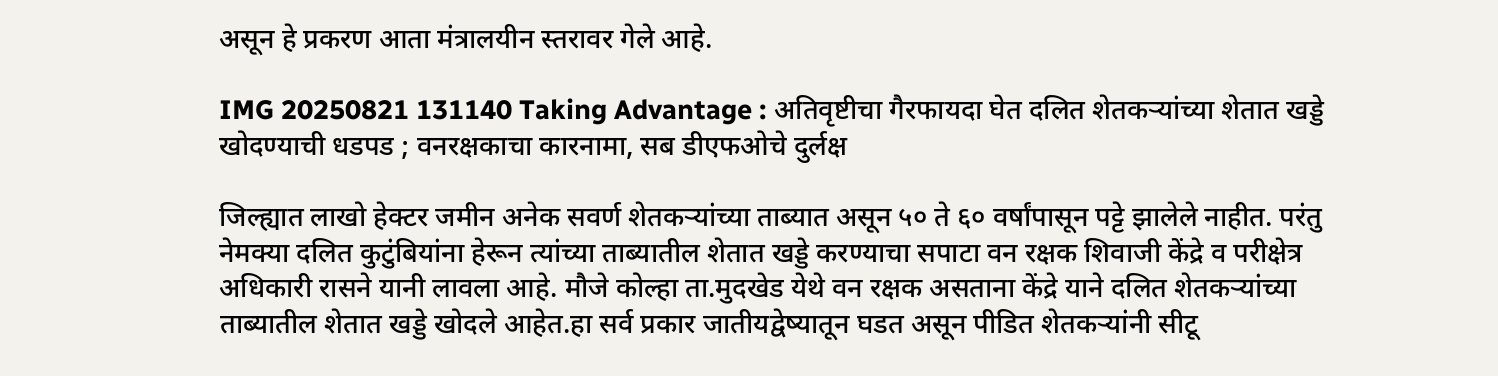असून हे प्रकरण आता मंत्रालयीन स्तरावर गेले आहे.

IMG 20250821 131140 Taking Advantage : अतिवृष्टीचा गैरफायदा घेत दलित शेतकऱ्यांच्या शेतात खड्डे खोदण्याची धडपड ; वनरक्षकाचा कारनामा, सब डीएफओचे दुर्लक्ष

जिल्ह्यात लाखो हेक्टर जमीन अनेक सवर्ण शेतकऱ्यांच्या ताब्यात असून ५० ते ६० वर्षांपासून पट्टे झालेले नाहीत. परंतु नेमक्या दलित कुटुंबियांना हेरून त्यांच्या ताब्यातील शेतात खड्डे करण्याचा सपाटा वन रक्षक शिवाजी केंद्रे व परीक्षेत्र अधिकारी रासने यानी लावला आहे. मौजे कोल्हा ता.मुदखेड येथे वन रक्षक असताना केंद्रे याने दलित शेतकऱ्यांच्या ताब्यातील शेतात खड्डे खोदले आहेत.हा सर्व प्रकार जातीयद्वेष्यातून घडत असून पीडित शेतकऱ्यांनी सीटू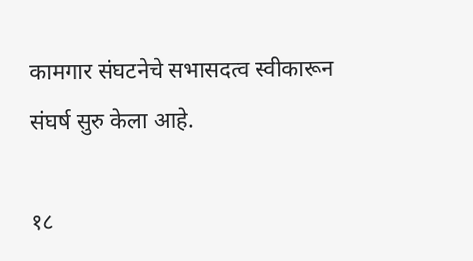कामगार संघटनेचे सभासदत्व स्वीकारून संघर्ष सुरु केला आहे.

१८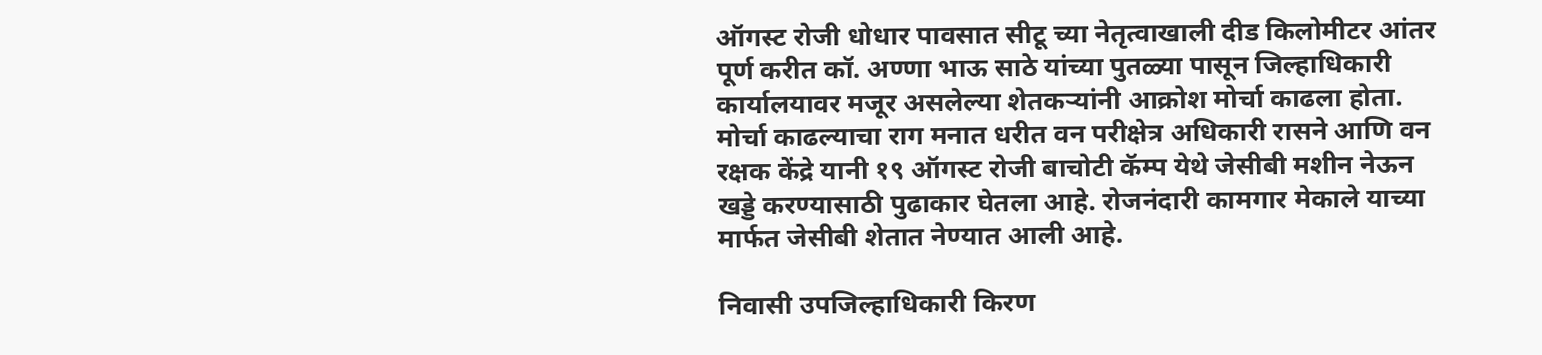ऑगस्ट रोजी धोधार पावसात सीटू च्या नेतृत्वाखाली दीड किलोमीटर आंतर पूर्ण करीत कॉ. अण्णा भाऊ साठे यांच्या पुतळ्या पासून जिल्हाधिकारी कार्यालयावर मजूर असलेल्या शेतकऱ्यांनी आक्रोश मोर्चा काढला होता. मोर्चा काढल्याचा राग मनात धरीत वन परीक्षेत्र अधिकारी रासने आणि वन रक्षक केंद्रे यानी १९ ऑगस्ट रोजी बाचोटी कॅम्प येथे जेसीबी मशीन नेऊन खड्डे करण्यासाठी पुढाकार घेतला आहे. रोजनंदारी कामगार मेकाले याच्या मार्फत जेसीबी शेतात नेण्यात आली आहे.

निवासी उपजिल्हाधिकारी किरण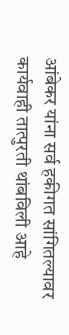आंबेकर यांना सर्व हकीगत सांगितल्यावर कार्यवाही तात्पुरती थांबविली आहे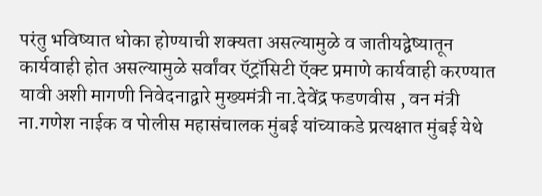परंतु भविष्यात धोका होण्याची शक्यता असल्यामुळे व जातीयद्वेष्यातून कार्यवाही होत असल्यामुळे सर्वांवर ऍट्रॉसिटी ऍक्ट प्रमाणे कार्यवाही करण्यात यावी अशी मागणी निवेदनाद्वारे मुख्यमंत्री ना.देवेंद्र फडणवीस , वन मंत्री ना.गणेश नाईक व पोलीस महासंचालक मुंबई यांच्याकडे प्रत्यक्षात मुंबई येथे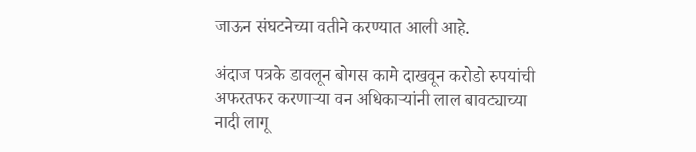जाऊन संघटनेच्या वतीने करण्यात आली आहे.

अंदाज पत्रके डावलून बोगस कामे दाखवून करोडो रुपयांची अफरतफर करणाऱ्या वन अधिकाऱ्यांनी लाल बावट्याच्या नादी लागू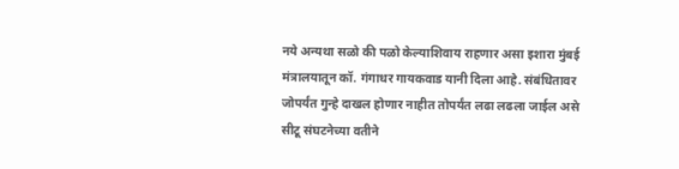नये अन्यथा सळो की पळो केल्याशिवाय राहणार असा इशारा मुंबई मंत्रालयातून कॉ. गंगाधर गायकवाड यानी दिला आहे. संबंधितावर जोपर्यंत गुन्हे दाखल होणार नाहीत तोपर्यंत लढा लढला जाईल असे सीटू संघटनेच्या वतीने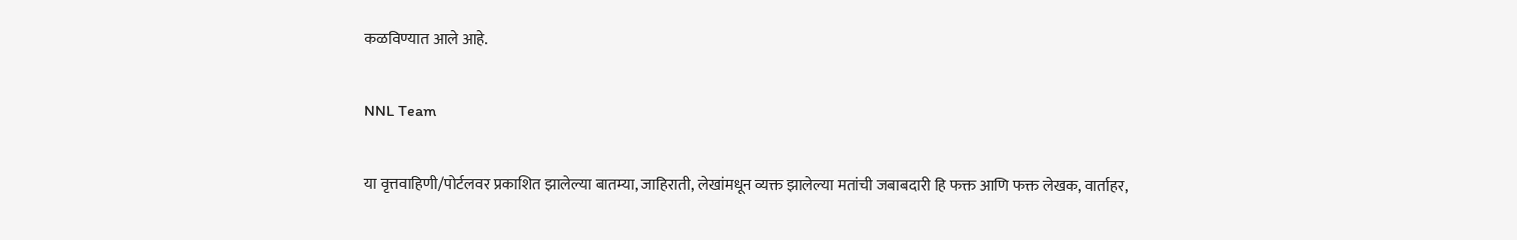कळविण्यात आले आहे.

NNL Team

या वृत्तवाहिणी/पोर्टलवर प्रकाशित झालेल्या बातम्या, जाहिराती, लेखांमधून व्यक्त झालेल्या मतांची जबाबदारी हि फक्त आणि फक्त लेखक, वार्ताहर,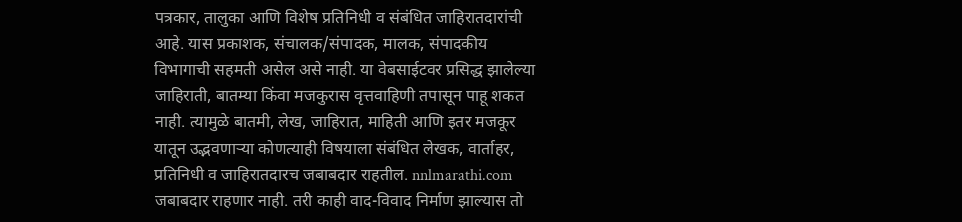पत्रकार, तालुका आणि विशेष प्रतिनिधी व संबंधित जाहिरातदारांची आहे. यास प्रकाशक, संचालक/संपादक, मालक, संपादकीय विभागाची सहमती असेल असे नाही. या वेबसाईटवर प्रसिद्ध झालेल्या जाहिराती, बातम्या किंवा मजकुरास वृत्तवाहिणी तपासून पाहू शकत नाही. त्यामुळे बातमी, लेख, जाहिरात, माहिती आणि इतर मजकूर यातून उद्भवणाऱ्या कोणत्याही विषयाला संबंधित लेखक, वार्ताहर, प्रतिनिधी व जाहिरातदारच जबाबदार राहतील. nnlmarathi.com जबाबदार राहणार नाही. तरी काही वाद-विवाद निर्माण झाल्यास तो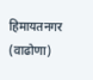हिमायतनगर (वाढोणा)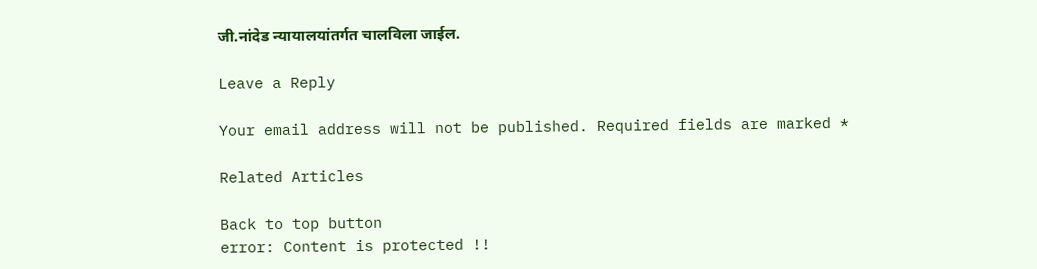जी.नांदेड न्यायालयांतर्गत चालविला जाईल.

Leave a Reply

Your email address will not be published. Required fields are marked *

Related Articles

Back to top button
error: Content is protected !!